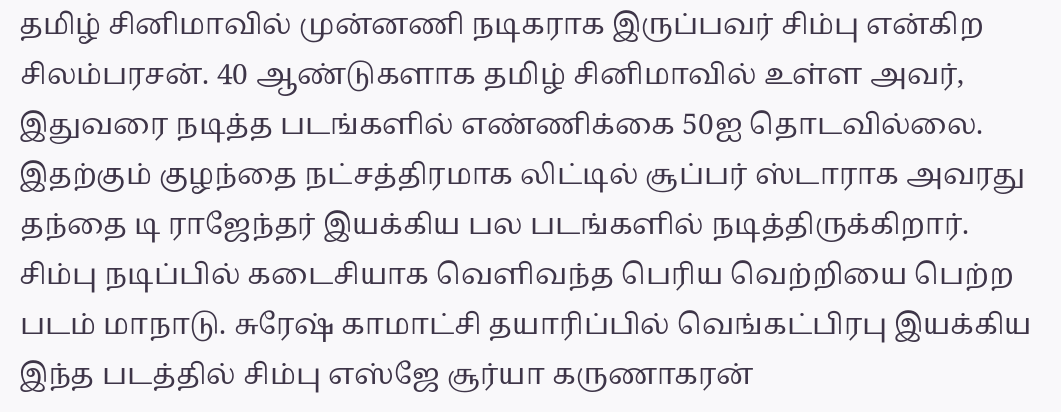தமிழ் சினிமாவில் முன்னணி நடிகராக இருப்பவர் சிம்பு என்கிற சிலம்பரசன். 40 ஆண்டுகளாக தமிழ் சினிமாவில் உள்ள அவர், இதுவரை நடித்த படங்களில் எண்ணிக்கை 50ஐ தொடவில்லை. இதற்கும் குழந்தை நட்சத்திரமாக லிட்டில் சூப்பர் ஸ்டாராக அவரது தந்தை டி ராஜேந்தர் இயக்கிய பல படங்களில் நடித்திருக்கிறார்.
சிம்பு நடிப்பில் கடைசியாக வெளிவந்த பெரிய வெற்றியை பெற்ற படம் மாநாடு. சுரேஷ் காமாட்சி தயாரிப்பில் வெங்கட்பிரபு இயக்கிய இந்த படத்தில் சிம்பு எஸ்ஜே சூர்யா கருணாகரன்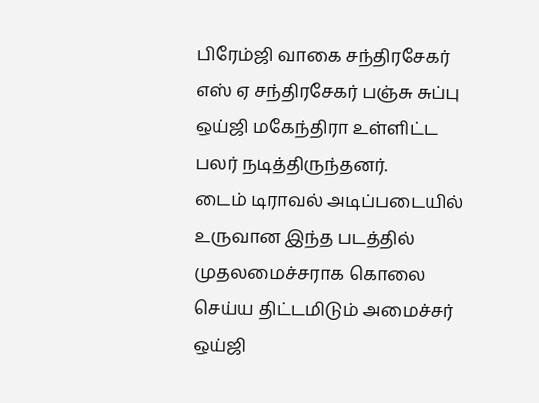பிரேம்ஜி வாகை சந்திரசேகர் எஸ் ஏ சந்திரசேகர் பஞ்சு சுப்பு ஒய்ஜி மகேந்திரா உள்ளிட்ட பலர் நடித்திருந்தனர்.
டைம் டிராவல் அடிப்படையில் உருவான இந்த படத்தில் முதலமைச்சராக கொலை செய்ய திட்டமிடும் அமைச்சர் ஒய்ஜி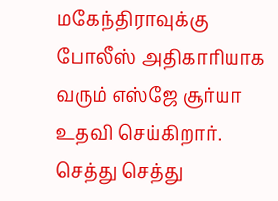மகேந்திராவுக்கு போலீஸ் அதிகாரியாக வரும் எஸ்ஜே சூர்யா உதவி செய்கிறார். செத்து செத்து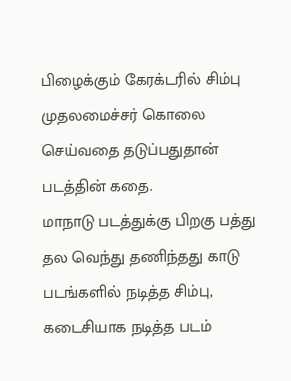பிழைக்கும் கேரக்டரில் சிம்பு முதலமைச்சர் கொலை செய்வதை தடுப்பதுதான் படத்தின் கதை.
மாநாடு படத்துக்கு பிறகு பத்து தல வெந்து தணிந்தது காடு படங்களில் நடித்த சிம்பு, கடைசியாக நடித்த படம்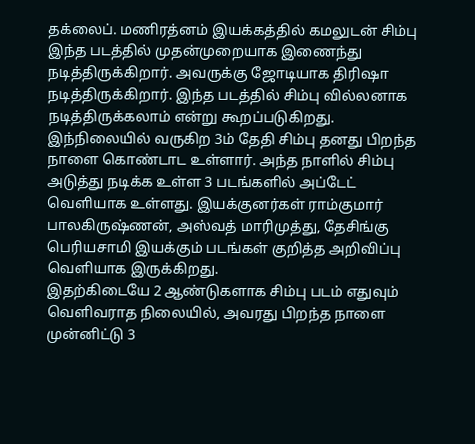தக்லைப். மணிரத்னம் இயக்கத்தில் கமலுடன் சிம்பு இந்த படத்தில் முதன்முறையாக இணைந்து நடித்திருக்கிறார். அவருக்கு ஜோடியாக திரிஷா நடித்திருக்கிறார். இந்த படத்தில் சிம்பு வில்லனாக நடித்திருக்கலாம் என்று கூறப்படுகிறது.
இந்நிலையில் வருகிற 3ம் தேதி சிம்பு தனது பிறந்த நாளை கொண்டாட உள்ளார். அந்த நாளில் சிம்பு அடுத்து நடிக்க உள்ள 3 படங்களில் அப்டேட் வெளியாக உள்ளது. இயக்குனர்கள் ராம்குமார் பாலகிருஷ்ணன், அஸ்வத் மாரிமுத்து, தேசிங்கு பெரியசாமி இயக்கும் படங்கள் குறித்த அறிவிப்பு வெளியாக இருக்கிறது.
இதற்கிடையே 2 ஆண்டுகளாக சிம்பு படம் எதுவும் வெளிவராத நிலையில், அவரது பிறந்த நாளை முன்னிட்டு 3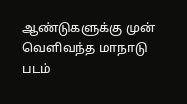ஆண்டுகளுக்கு முன் வெளிவந்த மாநாடு படம்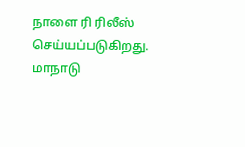நாளை ரி ரிலீஸ் செய்யப்படுகிறது. மாநாடு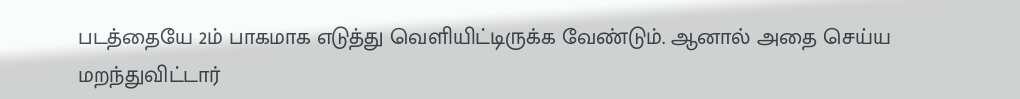படத்தையே 2ம் பாகமாக எடுத்து வெளியிட்டிருக்க வேண்டும். ஆனால் அதை செய்ய மறந்துவிட்டார்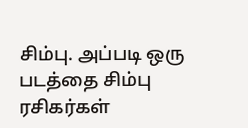சிம்பு. அப்படி ஒரு படத்தை சிம்பு ரசிகர்கள்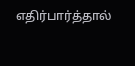எதிர்பார்த்தால்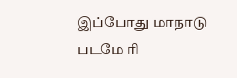இப்போது மாநாடு படமே ரி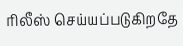ரிலீஸ் செய்யப்படுகிறதே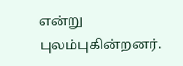என்று புலம்புகின்றனர்.